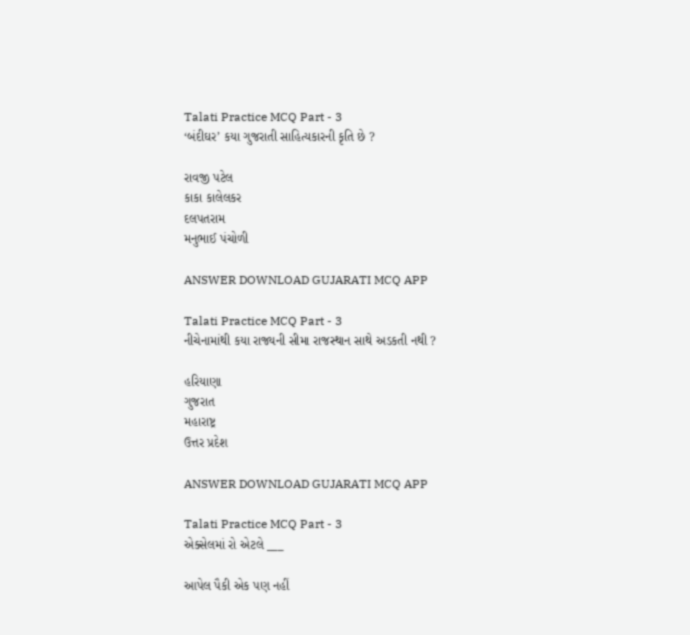Talati Practice MCQ Part - 3
‘બંદીઘર’ કયા ગુજરાતી સાહિત્યકારની કૃતિ છે ?

રાવજી પટેલ
કાકા કાલેલકર
દલપતરામ
મનુભાઈ પંચોળી

ANSWER DOWNLOAD GUJARATI MCQ APP

Talati Practice MCQ Part - 3
નીચેનામાંથી કયા રાજ્યની સીમા રાજસ્થાન સાથે અડકતી નથી ?

હરિયાણા
ગુજરાત
મહારાષ્ટ્ર
ઉત્તર પ્રદેશ

ANSWER DOWNLOAD GUJARATI MCQ APP

Talati Practice MCQ Part - 3
એક્સેલમાં રો એટલે ___

આપેલ પૈકી એક પણ નહીં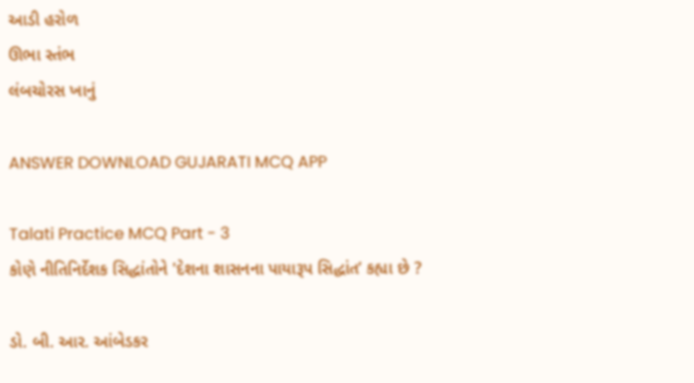આડી હરોળ
ઊભા સ્તંભ
લંબચોરસ ખાનું

ANSWER DOWNLOAD GUJARATI MCQ APP

Talati Practice MCQ Part - 3
કોણે નીતિનિર્દેશક સિદ્ધાંતોને 'દેશના શાસનના પાયારૂપ સિદ્ધાંત’ કહ્યા છે ?

ડો. બી. આર. આંબેડકર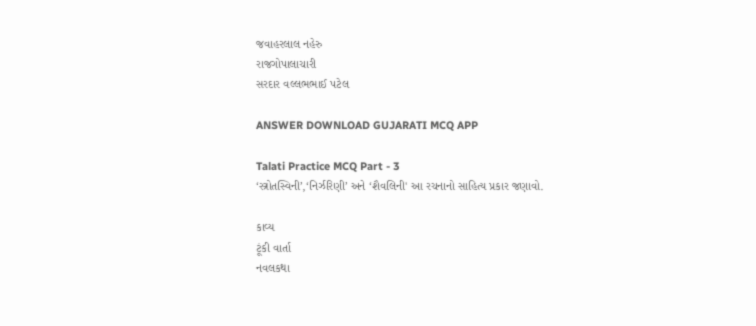જવાહરલાલ નહેરુ
રાજગોપાલાચારી
સરદાર વલ્લભભાઈ પટેલ

ANSWER DOWNLOAD GUJARATI MCQ APP

Talati Practice MCQ Part - 3
‘સ્ત્રોતસ્વિની’,‘નિર્ઝરિણી’ અને ‘શૈવલિની' આ રચનાનો સાહિત્ય પ્રકાર જણાવો.

કાવ્ય
ટૂંકી વાર્તા
નવલકથા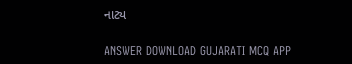નાટ્ય

ANSWER DOWNLOAD GUJARATI MCQ APP